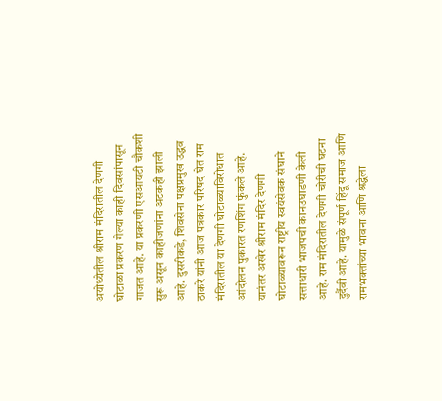अयोध्येतील श्रीराम मंदिरातील देणगी घोटाळा प्रकरण गेल्या काही दिवसांपासून गाजत आहे. या प्रकरणी एसआयटी चौकशी सुरू असून काहीजणांना अटकही झाली आहे. दुसरीकडे, शिवसेना पक्षप्रमुख उद्धव ठाकरे यांनी आज पत्रकार परिषद घेत राम मंदिरातील या देणगी घोटाळ्याविरोधात आंदोलन पुकारत रणशिंग फुंकले आहे. यानंतर अखेर श्रीराम मंदिर देणगी घोटाळ्यावरून राष्ट्रीय स्वयंसेवक संघाने सत्ताधारी भाजपची कानउघाडणी केली आहे. राम मंदिरातील देणगी चोरीची घटना दुर्दैवी आहे. यामुळे संपूर्ण हिंदू समाज आणि रामभक्तांच्या भावना आणि श्रद्धेला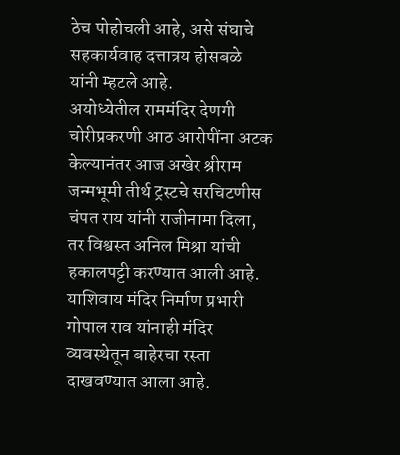ठेच पोहोचली आहे, असे संघाचे सहकार्यवाह दत्तात्रय होसबळे यांनी म्हटले आहे.
अयोध्येतील राममंदिर देणगी चोरीप्रकरणी आठ आरोपींना अटक केल्यानंतर आज अखेर श्रीराम जन्मभूमी तीर्थ ट्रस्टचे सरचिटणीस चंपत राय यांनी राजीनामा दिला, तर विश्वस्त अनिल मिश्रा यांची हकालपट्टी करण्यात आली आहे. याशिवाय मंदिर निर्माण प्रभारी गोपाल राव यांनाही मंदिर व्यवस्थेतून बाहेरचा रस्ता दाखवण्यात आला आहे.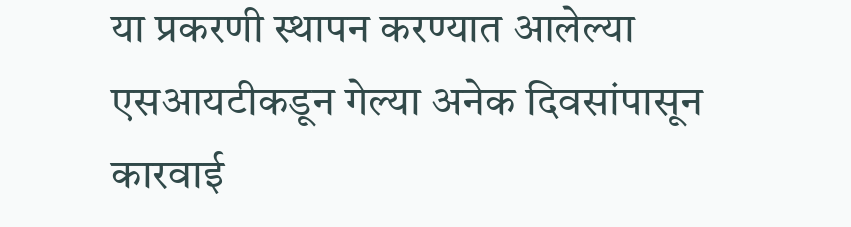या प्रकरणी स्थापन करण्यात आलेल्या एसआयटीकडून गेल्या अनेक दिवसांपासून कारवाई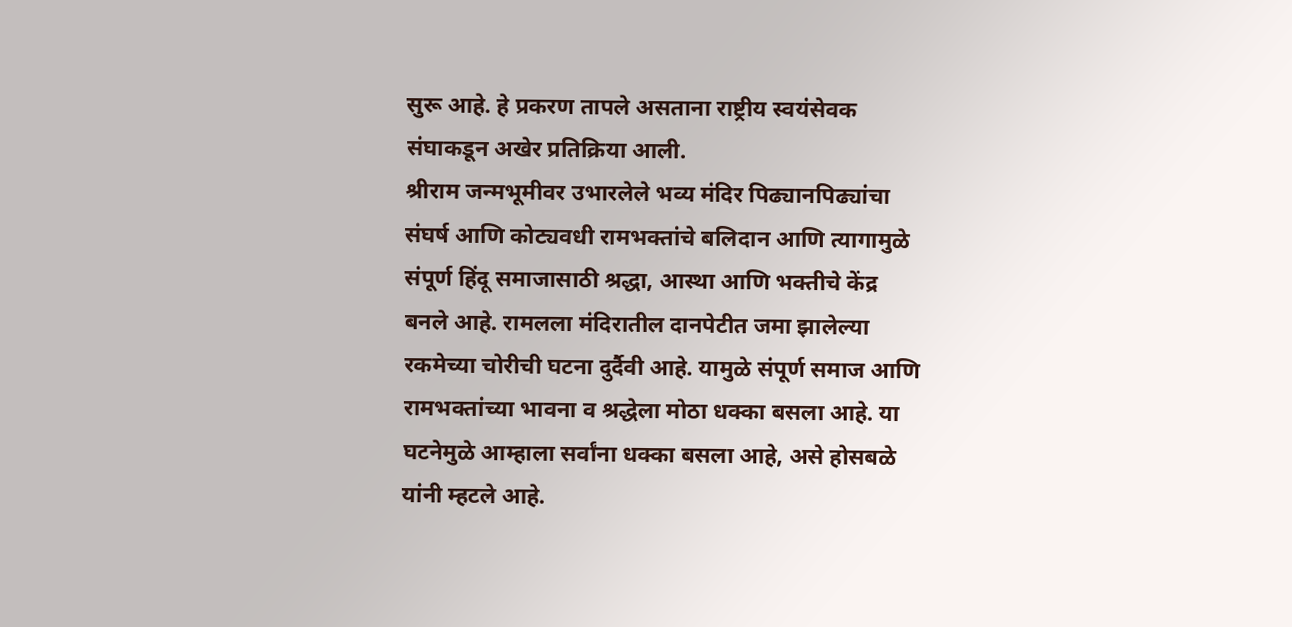सुरू आहे. हे प्रकरण तापले असताना राष्ट्रीय स्वयंसेवक संघाकडून अखेर प्रतिक्रिया आली.
श्रीराम जन्मभूमीवर उभारलेले भव्य मंदिर पिढ्यानपिढ्यांचा संघर्ष आणि कोट्यवधी रामभक्तांचे बलिदान आणि त्यागामुळे संपूर्ण हिंदू समाजासाठी श्रद्धा, आस्था आणि भक्तीचे केंद्र बनले आहे. रामलला मंदिरातील दानपेटीत जमा झालेल्या रकमेच्या चोरीची घटना दुर्दैवी आहे. यामुळे संपूर्ण समाज आणि रामभक्तांच्या भावना व श्रद्धेला मोठा धक्का बसला आहे. या घटनेमुळे आम्हाला सर्वांना धक्का बसला आहे, असे होसबळे यांनी म्हटले आहे.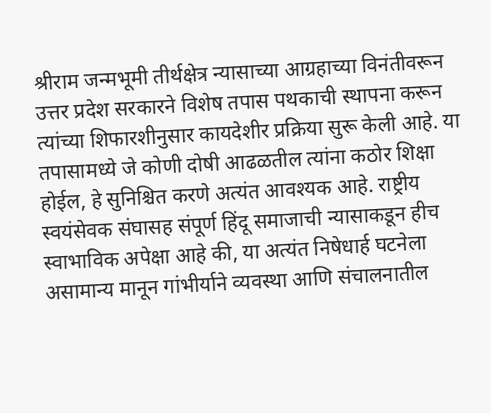श्रीराम जन्मभूमी तीर्थक्षेत्र न्यासाच्या आग्रहाच्या विनंतीवरून उत्तर प्रदेश सरकारने विशेष तपास पथकाची स्थापना करून त्यांच्या शिफारशीनुसार कायदेशीर प्रक्रिया सुरू केली आहे. या तपासामध्ये जे कोणी दोषी आढळतील त्यांना कठोर शिक्षा होईल, हे सुनिश्चित करणे अत्यंत आवश्यक आहे. राष्ट्रीय स्वयंसेवक संघासह संपूर्ण हिंदू समाजाची न्यासाकडून हीच स्वाभाविक अपेक्षा आहे की, या अत्यंत निषेधार्ह घटनेला असामान्य मानून गांभीर्याने व्यवस्था आणि संचालनातील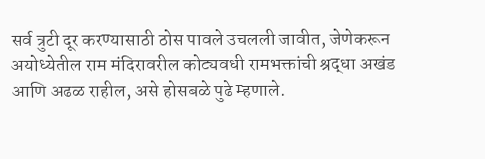सर्व त्रुटी दूर करण्यासाठी ठोस पावले उचलली जावीत, जेणेकरून अयोध्येतील राम मंदिरावरील कोट्यवधी रामभक्तांची श्रद्धा अखंड आणि अढळ राहील, असे होसबळे पुढे म्हणाले.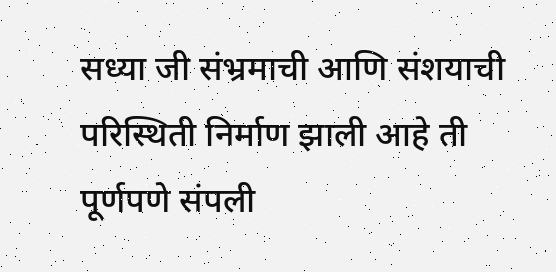सध्या जी संभ्रमाची आणि संशयाची परिस्थिती निर्माण झाली आहे ती पूर्णपणे संपली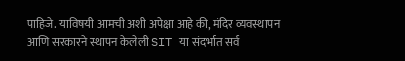पाहिजे. याविषयी आमची अशी अपेक्षा आहे की, मंदिर व्यवस्थापन आणि सरकारने स्थापन केलेली SIT या संदर्भात सर्व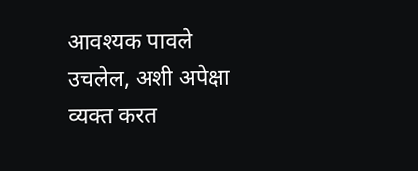आवश्यक पावले उचलेल, अशी अपेक्षा व्यक्त करत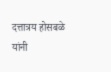दत्तात्रय होसबळे यांनी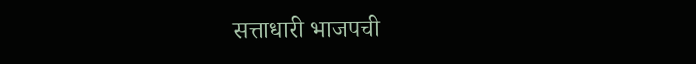सत्ताधारी भाजपची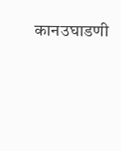कानउघाडणी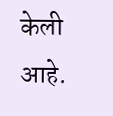केली आहे.